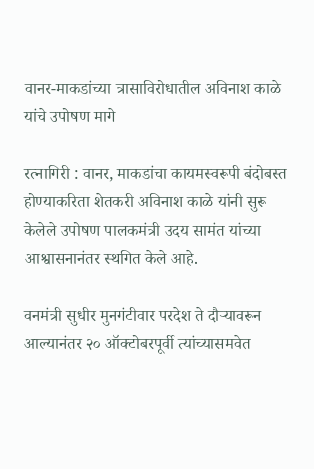वानर-माकडांच्या त्रासाविरोधातील अविनाश काळे यांचे उपोषण मागे

रत्नागिरी : वानर, माकडांचा कायमस्वरूपी बंदोबस्त होण्याकरिता शेतकरी अविनाश काळे यांनी सुरू केलेले उपोषण पालकमंत्री उदय सामंत यांच्या आश्वासनानंतर स्थगित केले आहे.

वनमंत्री सुधीर मुनगंटीवार परदेश ते दौऱ्यावरून आल्यानंतर २० ऑक्टोबरपूर्वी त्यांच्यासमवेत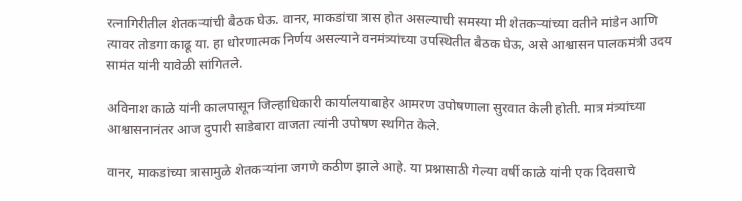रत्नागिरीतील शेतकऱ्यांची बैठक घेऊ. वानर, माकडांचा त्रास होत असल्याची समस्या मी शेतकऱ्यांच्या वतीने मांडेन आणि त्यावर तोडगा काढू या. हा धोरणात्मक निर्णय असल्याने वनमंत्र्यांच्या उपस्थितीत बैठक घेऊ, असे आश्वासन पालकमंत्री उदय सामंत यांनी यावेळी सांगितले.

अविनाश काळे यांनी कालपासून जिल्हाधिकारी कार्यालयाबाहेर आमरण उपोषणाला सुरवात केली होती. मात्र मंत्र्यांच्या आश्वासनानंतर आज दुपारी साडेबारा वाजता त्यांनी उपोषण स्थगित केले.

वानर, माकडांच्या त्रासामुळे शेतकऱ्यांना जगणे कठीण झाले आहे. या प्रश्नासाठी गेल्या वर्षी काळे यांनी एक दिवसाचे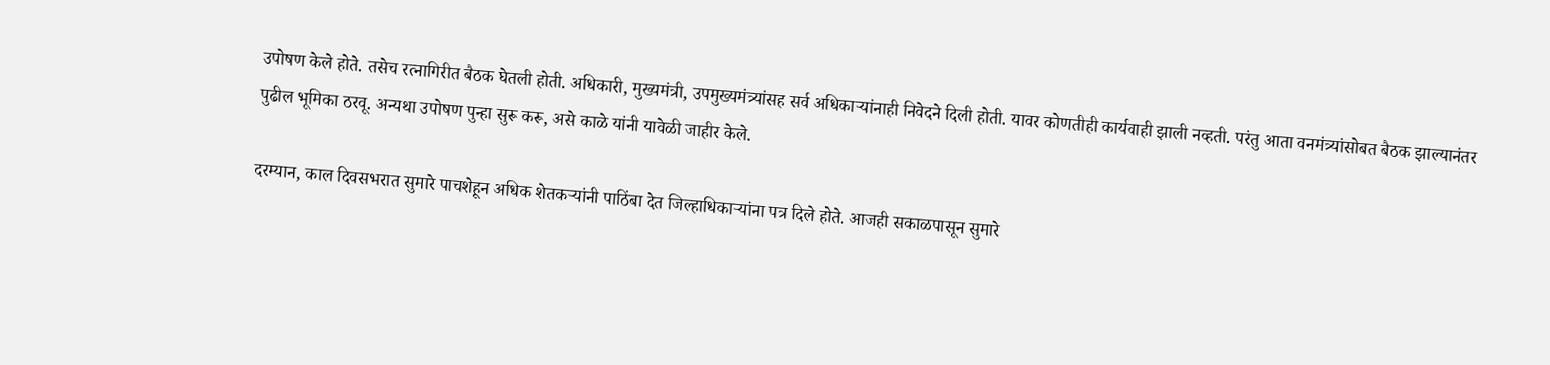उपोषण केले होते. तसेच रत्नागिरीत बैठक घेतली होती. अधिकारी, मुख्यमंत्री, उपमुख्यमंत्र्यांसह सर्व अधिकाऱ्यांनाही निवेदने दिली होती. यावर कोणतीही कार्यवाही झाली नव्हती. परंतु आता वनमंत्र्यांसोबत बैठक झाल्यानंतर पुढील भूमिका ठरवू. अन्यथा उपोषण पुन्हा सुरू करू, असे काळे यांनी यावेळी जाहीर केले.

दरम्यान, काल दिवसभरात सुमारे पाचशेहून अधिक शेतकऱ्यांनी पाठिंबा देत जिल्हाधिकाऱ्यांना पत्र दिले होते. आजही सकाळपासून सुमारे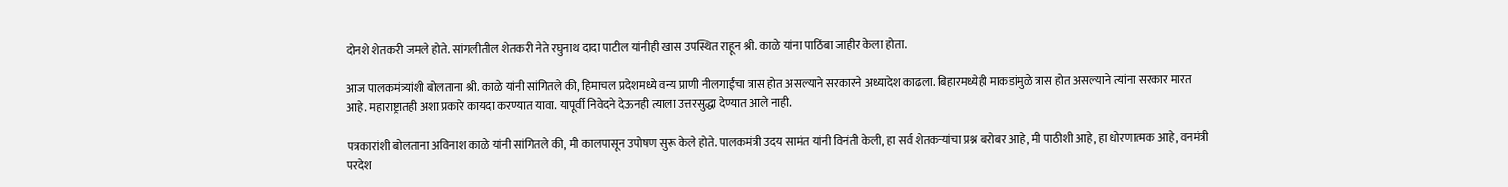दोनशे शेतकरी जमले होते. सांगलीतील शेतकरी नेते रघुनाथ दादा पाटील यांनीही खास उपस्थित राहून श्री. काळे यांना पाठिंबा जाहीर केला होता.

आज पालकमंत्र्यांशी बोलताना श्री. काळे यांनी सांगितले की, हिमाचल प्रदेशमध्ये वन्य प्राणी नीलगाईंचा त्रास होत असल्याने सरकारने अध्यादेश काढला. बिहारमध्येही माकडांमुळे त्रास होत असल्याने त्यांना सरकार मारत आहे. महाराष्ट्रातही अशा प्रकारे कायदा करण्यात यावा. यापूर्वी निवेदने देऊनही त्याला उत्तरसुद्धा देण्यात आले नाही.

पत्रकारांशी बोलताना अविनाश काळे यांनी सांगितले की, मी कालपासून उपोषण सुरू केले होते. पालकमंत्री उदय सामंत यांनी विनंती केली, हा सर्व शेतकऱ्यांचा प्रश्न बरोबर आहे, मी पाठीशी आहे, हा धोरणात्मक आहे, वनमंत्री परदेश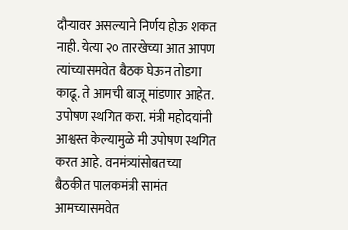दौऱ्यावर असल्याने निर्णय होऊ शकत नाही. येत्या २० तारखेच्या आत आपण त्यांच्यासमवेत बैठक घेऊन तोडगा काढू. ते आमची बाजू मांडणार आहेत. उपोषण स्थगित करा. मंत्री महोदयांनी आश्वस्त केल्यामुळे मी उपोषण स्थगित करत आहे. वनमंत्र्यांसोबतच्या बैठकीत पालकमंत्री सामंत आमच्यासमवेत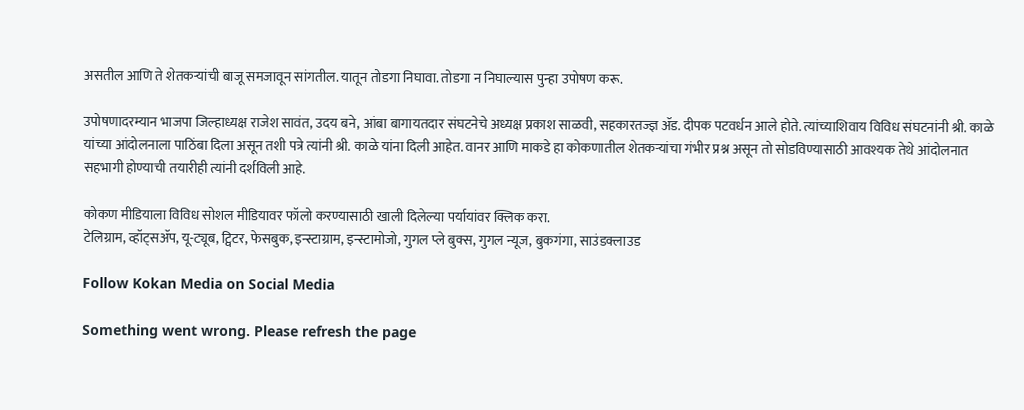असतील आणि ते शेतकऱ्यांची बाजू समजावून सांगतील. यातून तोडगा निघावा. तोडगा न निघाल्यास पुन्हा उपोषण करू.

उपोषणादरम्यान भाजपा जिल्हाध्यक्ष राजेश सावंत, उदय बने, आंबा बागायतदार संघटनेचे अध्यक्ष प्रकाश साळवी, सहकारतज्ज्ञ ॲड. दीपक पटवर्धन आले होते. त्यांच्याशिवाय विविध संघटनांनी श्री. काळे यांच्या आंदोलनाला पाठिंबा दिला असून तशी पत्रे त्यांनी श्री. काळे यांना दिली आहेत. वानर आणि माकडे हा कोकणातील शेतकऱ्यांचा गंभीर प्रश्न असून तो सोडविण्यासाठी आवश्यक तेथे आंदोलनात सहभागी होण्याची तयारीही त्यांनी दर्शविली आहे.

कोकण मीडियाला विविध सोशल मीडियावर फॉलो करण्यासाठी खाली दिलेल्या पर्यायांवर क्लिक करा.
टेलिग्राम, व्हॉट्सॲप, यू-ट्यूब, ट्विटर, फेसबुक, इन्स्टाग्राम, इन्स्टामोजो, गुगल प्ले बुक्स, गुगल न्यूज, बुकगंगा, साउंडक्लाउड

Follow Kokan Media on Social Media

Something went wrong. Please refresh the page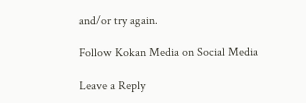and/or try again.

Follow Kokan Media on Social Media

Leave a Reply